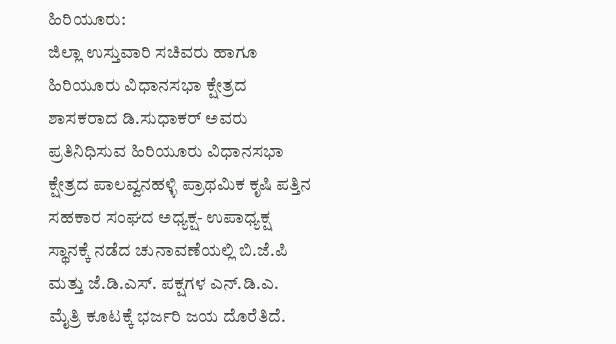ಹಿರಿಯೂರು:
ಜಿಲ್ಲಾ ಉಸ್ತುವಾರಿ ಸಚಿವರು ಹಾಗೂ ಹಿರಿಯೂರು ವಿಧಾನಸಭಾ ಕ್ಷೇತ್ರದ ಶಾಸಕರಾದ ಡಿ.ಸುಧಾಕರ್ ಅವರು ಪ್ರತಿನಿಧಿಸುವ ಹಿರಿಯೂರು ವಿಧಾನಸಭಾ ಕ್ಷೇತ್ರದ ಪಾಲವ್ವನಹಳ್ಳಿ ಪ್ರಾಥಮಿಕ ಕೃಷಿ ಪತ್ತಿನ ಸಹಕಾರ ಸಂಘದ ಅಧ್ಯಕ್ಷ- ಉಪಾಧ್ಯಕ್ಷ ಸ್ಥಾನಕ್ಕೆ ನಡೆದ ಚುನಾವಣೆಯಲ್ಲಿ ಬಿ.ಜೆ.ಪಿ ಮತ್ತು ಜೆ.ಡಿ.ಎಸ್. ಪಕ್ಷಗಳ ಎನ್.ಡಿ.ಎ. ಮೈತ್ರಿ ಕೂಟಕ್ಕೆ ಭರ್ಜರಿ ಜಯ ದೊರೆತಿದೆ.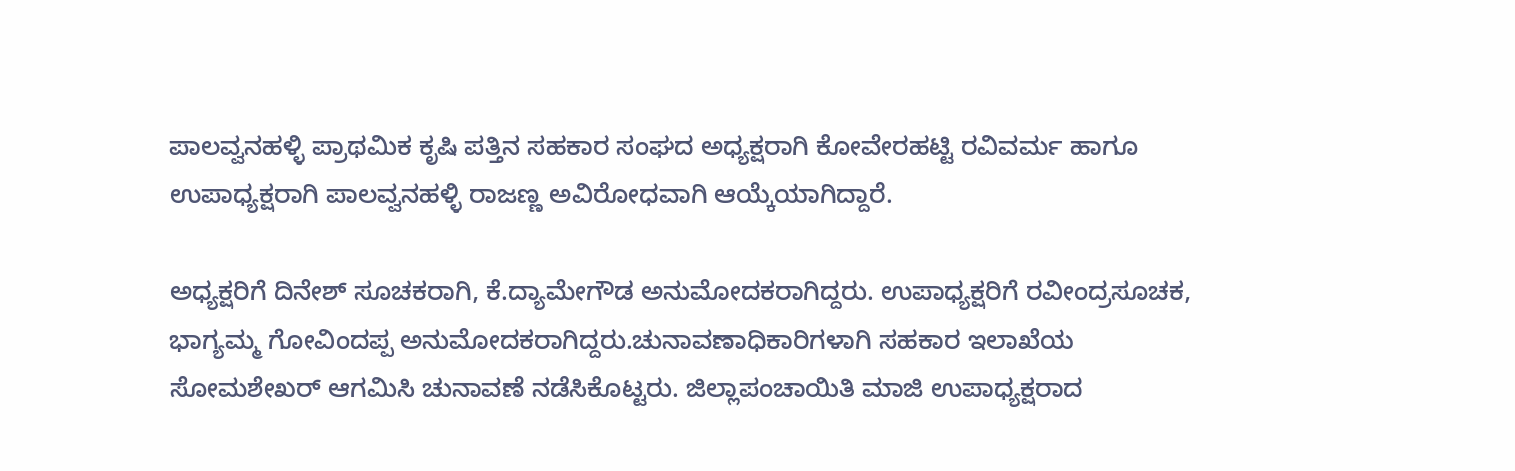ಪಾಲವ್ವನಹಳ್ಳಿ ಪ್ರಾಥಮಿಕ ಕೃಷಿ ಪತ್ತಿನ ಸಹಕಾರ ಸಂಘದ ಅಧ್ಯಕ್ಷರಾಗಿ ಕೋವೇರಹಟ್ಟಿ ರವಿವರ್ಮ ಹಾಗೂ ಉಪಾಧ್ಯಕ್ಷರಾಗಿ ಪಾಲವ್ವನಹಳ್ಳಿ ರಾಜಣ್ಣ ಅವಿರೋಧವಾಗಿ ಆಯ್ಕೆಯಾಗಿದ್ದಾರೆ.

ಅಧ್ಯಕ್ಷರಿಗೆ ದಿನೇಶ್ ಸೂಚಕರಾಗಿ, ಕೆ.ದ್ಯಾಮೇಗೌಡ ಅನುಮೋದಕರಾಗಿದ್ದರು. ಉಪಾಧ್ಯಕ್ಷರಿಗೆ ರವೀಂದ್ರಸೂಚಕ, ಭಾಗ್ಯಮ್ಮ ಗೋವಿಂದಪ್ಪ ಅನುಮೋದಕರಾಗಿದ್ದರು.ಚುನಾವಣಾಧಿಕಾರಿಗಳಾಗಿ ಸಹಕಾರ ಇಲಾಖೆಯ ಸೋಮಶೇಖರ್ ಆಗಮಿಸಿ ಚುನಾವಣೆ ನಡೆಸಿಕೊಟ್ಟರು. ಜಿಲ್ಲಾಪಂಚಾಯಿತಿ ಮಾಜಿ ಉಪಾಧ್ಯಕ್ಷರಾದ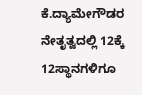ಕೆ.ದ್ಯಾಮೇಗೌಡರ ನೇತೃತ್ವದಲ್ಲಿ 12ಕ್ಕೆ 12ಸ್ಥಾನಗಳಿಗೂ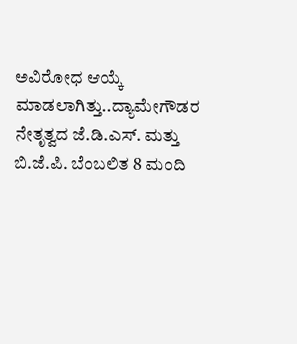ಅವಿರೋಧ ಆಯ್ಕೆ ಮಾಡಲಾಗಿತ್ತು..ದ್ಯಾಮೇಗೌಡರ ನೇತೃತ್ವದ ಜೆ.ಡಿ.ಎಸ್. ಮತ್ತು ಬಿ.ಜೆ.ಪಿ. ಬೆಂಬಲಿತ 8 ಮಂದಿ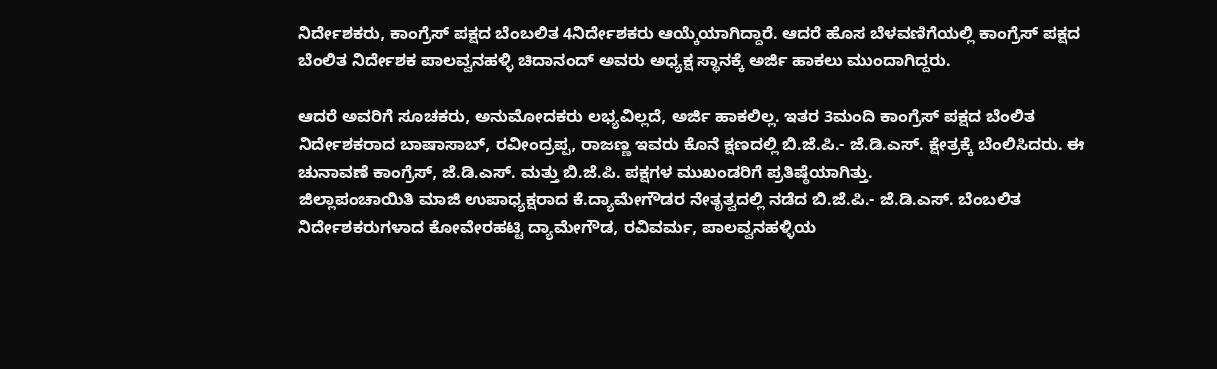ನಿರ್ದೇಶಕರು, ಕಾಂಗ್ರೆಸ್ ಪಕ್ಷದ ಬೆಂಬಲಿತ 4ನಿರ್ದೇಶಕರು ಆಯ್ಕೆಯಾಗಿದ್ದಾರೆ. ಆದರೆ ಹೊಸ ಬೆಳವಣಿಗೆಯಲ್ಲಿ ಕಾಂಗ್ರೆಸ್ ಪಕ್ಷದ ಬೆಂಲಿತ ನಿರ್ದೇಶಕ ಪಾಲವ್ವನಹಳ್ಳಿ ಚಿದಾನಂದ್ ಅವರು ಅಧ್ಯಕ್ಷ ಸ್ಥಾನಕ್ಕೆ ಅರ್ಜಿ ಹಾಕಲು ಮುಂದಾಗಿದ್ದರು.

ಆದರೆ ಅವರಿಗೆ ಸೂಚಕರು, ಅನುಮೋದಕರು ಲಭ್ಯವಿಲ್ಲದೆ, ಅರ್ಜಿ ಹಾಕಲಿಲ್ಲ. ಇತರ 3ಮಂದಿ ಕಾಂಗ್ರೆಸ್ ಪಕ್ಷದ ಬೆಂಲಿತ ನಿರ್ದೇಶಕರಾದ ಬಾಷಾಸಾಬ್, ರವೀಂದ್ರಪ್ಪ, ರಾಜಣ್ಣ ಇವರು ಕೊನೆ ಕ್ಷಣದಲ್ಲಿ ಬಿ.ಜೆ.ಪಿ.- ಜೆ.ಡಿ.ಎಸ್. ಕ್ಷೇತ್ರಕ್ಕೆ ಬೆಂಲಿಸಿದರು. ಈ ಚುನಾವಣೆ ಕಾಂಗ್ರೆಸ್, ಜೆ.ಡಿ.ಎಸ್. ಮತ್ತು ಬಿ.ಜೆ.ಪಿ. ಪಕ್ಷಗಳ ಮುಖಂಡರಿಗೆ ಪ್ರತಿಷ್ಠೆಯಾಗಿತ್ತು.
ಜಿಲ್ಲಾಪಂಚಾಯಿತಿ ಮಾಜಿ ಉಪಾಧ್ಯಕ್ಷರಾದ ಕೆ.ದ್ಯಾಮೇಗೌಡರ ನೇತೃತ್ವದಲ್ಲಿ ನಡೆದ ಬಿ.ಜೆ.ಪಿ.- ಜೆ.ಡಿ.ಎಸ್. ಬೆಂಬಲಿತ ನಿರ್ದೇಶಕರುಗಳಾದ ಕೋವೇರಹಟ್ಟಿ ದ್ಯಾಮೇಗೌಡ, ರವಿವರ್ಮ, ಪಾಲವ್ವನಹಳ್ಳಿಯ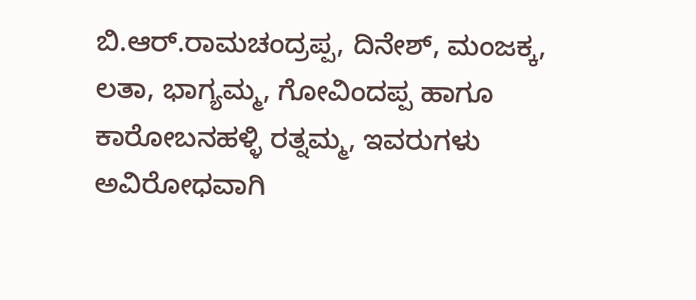ಬಿ.ಆರ್.ರಾಮಚಂದ್ರಪ್ಪ, ದಿನೇಶ್, ಮಂಜಕ್ಕ, ಲತಾ, ಭಾಗ್ಯಮ್ಮ, ಗೋವಿಂದಪ್ಪ ಹಾಗೂ ಕಾರೋಬನಹಳ್ಳಿ ರತ್ನಮ್ಮ, ಇವರುಗಳು ಅವಿರೋಧವಾಗಿ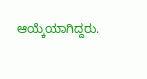ಆಯ್ಕೆಯಾಗಿದ್ದರು.